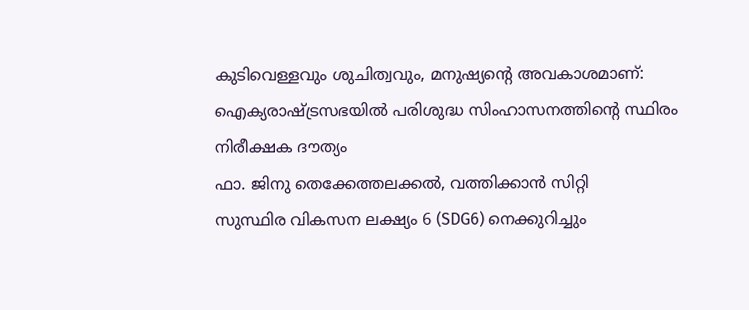കുടിവെള്ളവും ശുചിത്വവും, മനുഷ്യന്റെ അവകാശമാണ്: ഐക്യരാഷ്ട്രസഭയിൽ പരിശുദ്ധ സിംഹാസനത്തിന്റെ സ്ഥിരം നിരീക്ഷക ദൗത്യം
ഫാ. ജിനു തെക്കേത്തലക്കൽ, വത്തിക്കാൻ സിറ്റി
സുസ്ഥിര വികസന ലക്ഷ്യം 6 (SDG6) നെക്കുറിച്ചും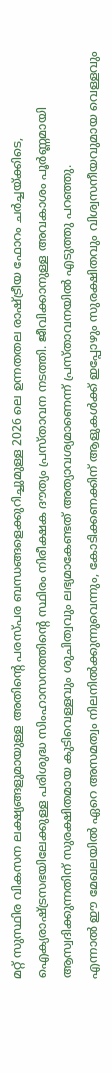മറ്റ് സുസ്ഥിര വികസന ലക്ഷ്യങ്ങളുമായുള്ള അതിന്റെ പരസ്പര ബന്ധങ്ങളെക്കുറിച്ചുമുള്ള 2026 ലെ ഉന്നതതല രാഷ്ട്രീയ ഫോറം ചർച്ചയ്ക്കിടെ, ഐക്യരാഷ്ട്രസഭയിലേക്കുള്ള പരിശുദ്ധ സിംഹാസനത്തിന്റെ സ്ഥിരം നിരീക്ഷക ദൗത്യം പ്രസ്താവന നടത്തി. ജീവിക്കാനുള്ള അവകാശം പൂർണ്ണമായി ആസ്വദിക്കുന്നതിന് സുരക്ഷിതമായ കുടിവെള്ളവും ശുചിത്വവും ലഭ്യമാകേണ്ടത് അത്യാവശ്യമാണെന്ന് പ്രസ്താവനയിൽ എടുത്തു പറഞ്ഞു.
എന്നാൽ ഈ മേഖലയിൽ ഏറെ അസമത്വം നിലനിൽക്കുന്നുവെന്നും, കോടിക്കണക്കിന് ആളുകൾക്ക് ഇപ്പോഴും സുരക്ഷിതവും വിശ്വസനീയവുമായ വെള്ളവും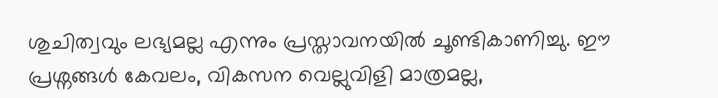ശുചിത്വവും ലഭ്യമല്ല എന്നും പ്രസ്താവനയിൽ ചൂണ്ടികാണിച്ചു. ഈ പ്രശ്നങ്ങൾ കേവലം, വികസന വെല്ലുവിളി മാത്രമല്ല,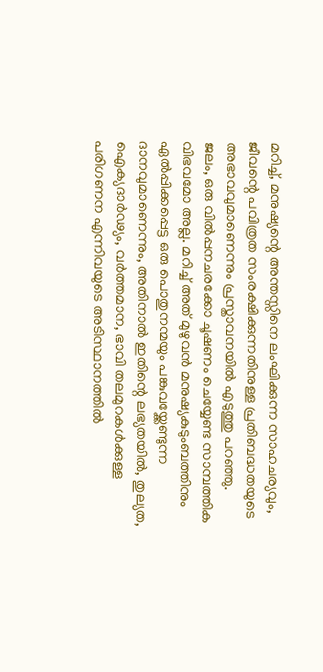മറിച്ച്, മനുഷ്യന്റെ അന്തസ്സിനെ ലംഘിക്കുന്ന സാഹചര്യവും, ജീവന്റെ പവിത്രത സംരക്ഷിക്കുന്നതിനുള്ള പ്രതിബദ്ധതയുടെ അഭാവവുമാണെന്നും പ്രസ്താവനയിൽ എടുത്തു പറഞ്ഞു.
ജലം, ഒരു വിൽപ്പനചരക്കോ ചൂഷണം ചെയ്യേണ്ട സാമ്പത്തിക വിഭവമോ അല്ല. മറിച്ച് അത് മുഴുവൻ മനുഷ്യകുടുംബത്തിനും ഏൽപ്പിക്കപ്പെട്ട ഒരു പൊതുനന്മയും പങ്കുവയ്ക്കേണ്ടുന്ന ദാനവുമാണെന്നും, അതിനാൽ ഇതിന്റെ ലഭ്യതയിൽ, തുല്യത, ഐക്യദാർഢ്യം, വർത്തമാന, ഭാവി തലമുറകൾക്കുള്ള പരിഗണന എന്നിവയുടെ അടിസ്ഥാനത്തിൽ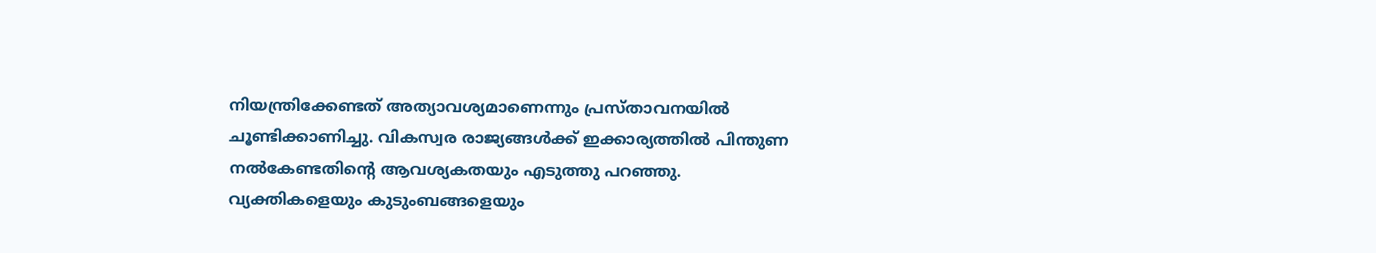നിയന്ത്രിക്കേണ്ടത് അത്യാവശ്യമാണെന്നും പ്രസ്താവനയിൽ ചൂണ്ടിക്കാണിച്ചു. വികസ്വര രാജ്യങ്ങൾക്ക് ഇക്കാര്യത്തിൽ പിന്തുണ നൽകേണ്ടതിന്റെ ആവശ്യകതയും എടുത്തു പറഞ്ഞു.
വ്യക്തികളെയും കുടുംബങ്ങളെയും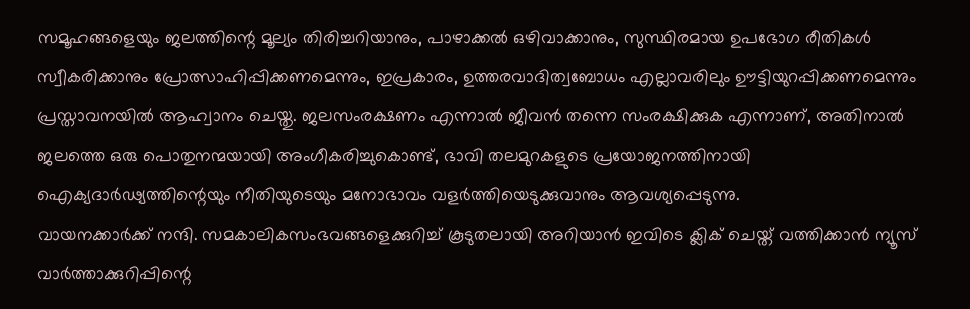സമൂഹങ്ങളെയും ജലത്തിന്റെ മൂല്യം തിരിച്ചറിയാനും, പാഴാക്കൽ ഒഴിവാക്കാനും, സുസ്ഥിരമായ ഉപഭോഗ രീതികൾ സ്വീകരിക്കാനും പ്രോത്സാഹിപ്പിക്കണമെന്നും, ഇപ്രകാരം, ഉത്തരവാദിത്വബോധം എല്ലാവരിലും ഊട്ടിയുറപ്പിക്കണമെന്നും പ്രസ്താവനയിൽ ആഹ്വാനം ചെയ്തു. ജലസംരക്ഷണം എന്നാൽ ജീവൻ തന്നെ സംരക്ഷിക്കുക എന്നാണ്, അതിനാൽ ജലത്തെ ഒരു പൊതുനന്മയായി അംഗീകരിച്ചുകൊണ്ട്, ഭാവി തലമുറകളുടെ പ്രയോജനത്തിനായി ഐക്യദാർഢ്യത്തിന്റെയും നീതിയുടെയും മനോഭാവം വളർത്തിയെടുക്കുവാനും ആവശ്യപ്പെടുന്നു.
വായനക്കാർക്ക് നന്ദി. സമകാലികസംഭവങ്ങളെക്കുറിച്ച് കൂടുതലായി അറിയാൻ ഇവിടെ ക്ലിക് ചെയ്ത് വത്തിക്കാൻ ന്യൂസ് വാർത്താക്കുറിപ്പിന്റെ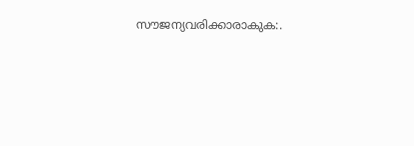സൗജന്യവരിക്കാരാകുക:.